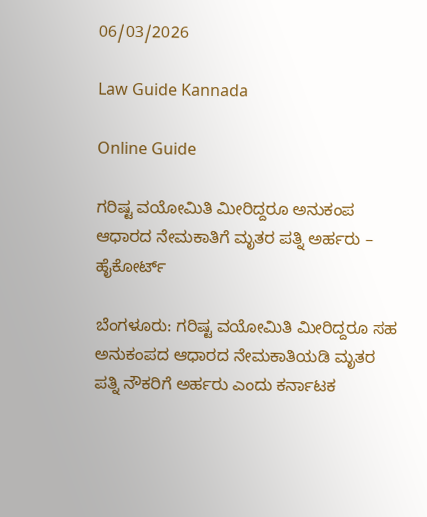06/03/2026

Law Guide Kannada

Online Guide

ಗರಿಷ್ಟ ವಯೋಮಿತಿ ಮೀರಿದ್ದರೂ ಅನುಕಂಪ ಆಧಾರದ ನೇಮಕಾತಿಗೆ ಮೃತರ ಪತ್ನಿ ಅರ್ಹರು – ಹೈಕೋರ್ಟ್

ಬೆಂಗಳೂರು: ಗರಿಷ್ಟ ವಯೋಮಿತಿ ಮೀರಿದ್ದರೂ ಸಹ ಅನುಕಂಪದ ಆಧಾರದ ನೇಮಕಾತಿಯಡಿ ಮೃತರ ಪತ್ನಿ ನೌಕರಿಗೆ ಅರ್ಹರು ಎಂದು ಕರ್ನಾಟಕ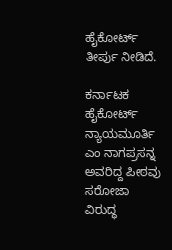ಹೈಕೋರ್ಟ್ ತೀರ್ಪು ನೀಡಿದೆ.

ಕರ್ನಾಟಕ ಹೈಕೋರ್ಟ್ ನ್ಯಾಯಮೂರ್ತಿ ಎಂ ನಾಗಪ್ರಸನ್ನ ಅವರಿದ್ದ ಪೀಠವು ಸರೋಜಾ ವಿರುದ್ಧ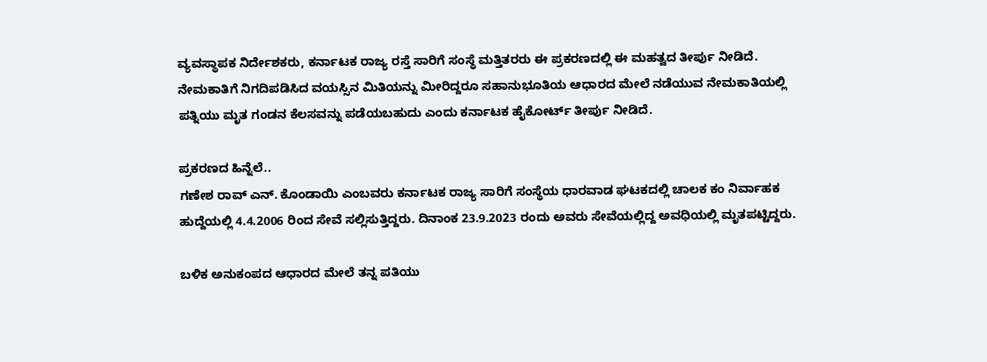ವ್ಯವಸ್ಥಾಪಕ ನಿರ್ದೇಶಕರು, ಕರ್ನಾಟಕ ರಾಜ್ಯ ರಸ್ತೆ ಸಾರಿಗೆ ಸಂಸ್ಥೆ ಮತ್ತಿತರರು ಈ ಪ್ರಕರಣದಲ್ಲಿ ಈ ಮಹತ್ವದ ತೀರ್ಪು ನೀಡಿದೆ. ನೇಮಕಾತಿಗೆ ನಿಗದಿಪಡಿಸಿದ ವಯಸ್ಸಿನ ಮಿತಿಯನ್ನು ಮೀರಿದ್ದರೂ ಸಹಾನುಭೂತಿಯ ಆಧಾರದ ಮೇಲೆ ನಡೆಯುವ ನೇಮಕಾತಿಯಲ್ಲಿ ಪತ್ನಿಯು ಮೃತ ಗಂಡನ ಕೆಲಸವನ್ನು ಪಡೆಯಬಹುದು ಎಂದು ಕರ್ನಾಟಕ ಹೈಕೋರ್ಟ್ ತೀರ್ಪು ನೀಡಿದೆ.

ಪ್ರಕರಣದ ಹಿನ್ನೆಲೆ..
ಗಣೇಶ ರಾವ್ ಎನ್. ಕೊಂಡಾಯಿ ಎಂಬವರು ಕರ್ನಾಟಕ ರಾಜ್ಯ ಸಾರಿಗೆ ಸಂಸ್ಥೆಯ ಧಾರವಾಡ ಘಟಕದಲ್ಲಿ ಚಾಲಕ ಕಂ ನಿರ್ವಾಹಕ ಹುದ್ದೆಯಲ್ಲಿ 4.4.2006 ರಿಂದ ಸೇವೆ ಸಲ್ಲಿಸುತ್ತಿದ್ದರು. ದಿನಾಂಕ 23.9.2023 ರಂದು ಅವರು ಸೇವೆಯಲ್ಲಿದ್ದ ಅವಧಿಯಲ್ಲಿ ಮೃತಪಟ್ಟಿದ್ದರು.

ಬಳಿಕ ಅನುಕಂಪದ ಆಧಾರದ ಮೇಲೆ ತನ್ನ ಪತಿಯು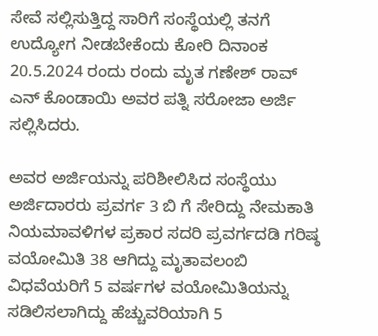ಸೇವೆ ಸಲ್ಲಿಸುತ್ತಿದ್ದ ಸಾರಿಗೆ ಸಂಸ್ಥೆಯಲ್ಲಿ ತನಗೆ ಉದ್ಯೋಗ ನೀಡಬೇಕೆಂದು ಕೋರಿ ದಿನಾಂಕ 20.5.2024 ರಂದು ರಂದು ಮೃತ ಗಣೇಶ್ ರಾವ್ ಎನ್ ಕೊಂಡಾಯಿ ಅವರ ಪತ್ನಿ ಸರೋಜಾ ಅರ್ಜಿ ಸಲ್ಲಿಸಿದರು.

ಅವರ ಅರ್ಜಿಯನ್ನು ಪರಿಶೀಲಿಸಿದ ಸಂಸ್ಥೆಯು ಅರ್ಜಿದಾರರು ಪ್ರವರ್ಗ 3 ಬಿ ಗೆ ಸೇರಿದ್ದು ನೇಮಕಾತಿ ನಿಯಮಾವಳಿಗಳ ಪ್ರಕಾರ ಸದರಿ ಪ್ರವರ್ಗದಡಿ ಗರಿಷ್ಠ ವಯೋಮಿತಿ 38 ಆಗಿದ್ದು ಮೃತಾವಲಂಬಿ ವಿಧವೆಯರಿಗೆ 5 ವರ್ಷಗಳ ವಯೋಮಿತಿಯನ್ನು ಸಡಿಲಿಸಲಾಗಿದ್ದು ಹೆಚ್ಚುವರಿಯಾಗಿ 5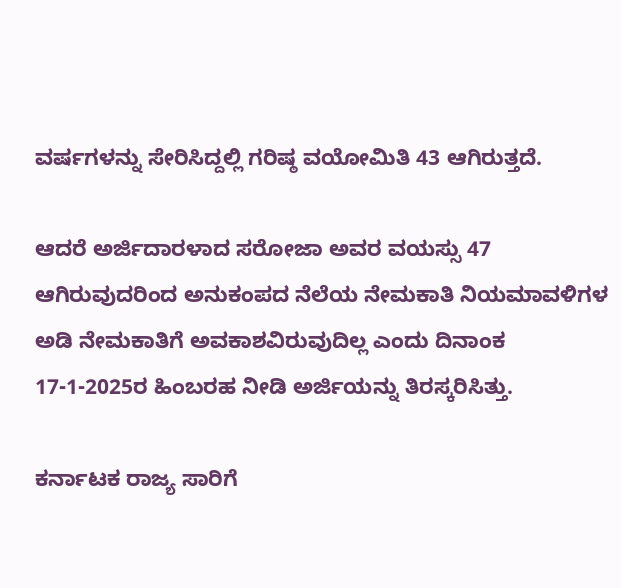ವರ್ಷಗಳನ್ನು ಸೇರಿಸಿದ್ದಲ್ಲಿ ಗರಿಷ್ಠ ವಯೋಮಿತಿ 43 ಆಗಿರುತ್ತದೆ.

ಆದರೆ ಅರ್ಜಿದಾರಳಾದ ಸರೋಜಾ ಅವರ ವಯಸ್ಸು 47 ಆಗಿರುವುದರಿಂದ ಅನುಕಂಪದ ನೆಲೆಯ ನೇಮಕಾತಿ ನಿಯಮಾವಳಿಗಳ ಅಡಿ ನೇಮಕಾತಿಗೆ ಅವಕಾಶವಿರುವುದಿಲ್ಲ ಎಂದು ದಿನಾಂಕ 17-1-2025ರ ಹಿಂಬರಹ ನೀಡಿ ಅರ್ಜಿಯನ್ನು ತಿರಸ್ಕರಿಸಿತ್ತು.

ಕರ್ನಾಟಕ ರಾಜ್ಯ ಸಾರಿಗೆ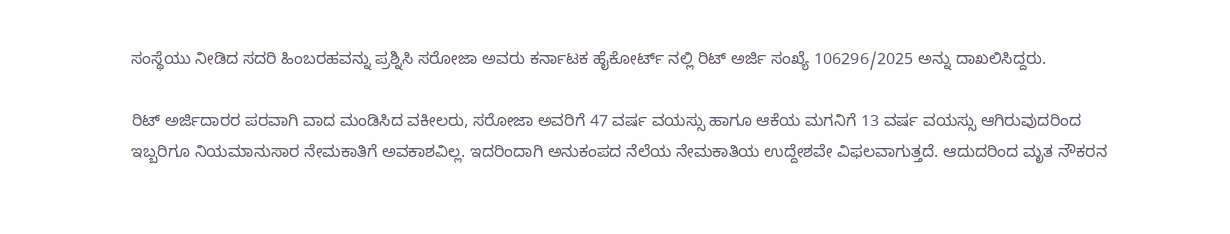ಸಂಸ್ಥೆಯು ನೀಡಿದ ಸದರಿ ಹಿಂಬರಹವನ್ನು ಪ್ರಶ್ನಿಸಿ ಸರೋಜಾ ಅವರು ಕರ್ನಾಟಕ ಹೈಕೋರ್ಟ್ ನಲ್ಲಿ ರಿಟ್ ಅರ್ಜಿ ಸಂಖ್ಯೆ 106296/2025 ಅನ್ನು ದಾಖಲಿಸಿದ್ದರು.

ರಿಟ್ ಅರ್ಜಿದಾರರ ಪರವಾಗಿ ವಾದ ಮಂಡಿಸಿದ ವಕೀಲರು, ಸರೋಜಾ ಅವರಿಗೆ 47 ವರ್ಷ ವಯಸ್ಸು ಹಾಗೂ ಆಕೆಯ ಮಗನಿಗೆ 13 ವರ್ಷ ವಯಸ್ಸು ಆಗಿರುವುದರಿಂದ ಇಬ್ಬರಿಗೂ ನಿಯಮಾನುಸಾರ ನೇಮಕಾತಿಗೆ ಅವಕಾಶವಿಲ್ಲ. ಇದರಿಂದಾಗಿ ಅನುಕಂಪದ ನೆಲೆಯ ನೇಮಕಾತಿಯ ಉದ್ದೇಶವೇ ವಿಫಲವಾಗುತ್ತದೆ. ಆದುದರಿಂದ ಮೃತ ನೌಕರನ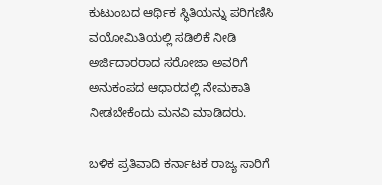ಕುಟುಂಬದ ಆರ್ಥಿಕ ಸ್ಥಿತಿಯನ್ನು ಪರಿಗಣಿಸಿ ವಯೋಮಿತಿಯಲ್ಲಿ ಸಡಿಲಿಕೆ ನೀಡಿ ಅರ್ಜಿದಾರರಾದ ಸರೋಜಾ ಅವರಿಗೆ ಅನುಕಂಪದ ಆಧಾರದಲ್ಲಿ ನೇಮಕಾತಿ ನೀಡಬೇಕೆಂದು ಮನವಿ ಮಾಡಿದರು.

ಬಳಿಕ ಪ್ರತಿವಾದಿ ಕರ್ನಾಟಕ ರಾಜ್ಯ ಸಾರಿಗೆ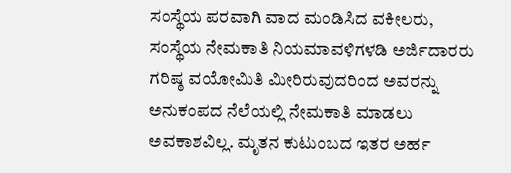ಸಂಸ್ಥೆಯ ಪರವಾಗಿ ವಾದ ಮಂಡಿಸಿದ ವಕೀಲರು, ಸಂಸ್ಥೆಯ ನೇಮಕಾತಿ ನಿಯಮಾವಳಿಗಳಡಿ ಅರ್ಜಿದಾರರು ಗರಿಷ್ಠ ವಯೋಮಿತಿ ಮೀರಿರುವುದರಿಂದ ಅವರನ್ನು ಅನುಕಂಪದ ನೆಲೆಯಲ್ಲಿ ನೇಮಕಾತಿ ಮಾಡಲು ಅವಕಾಶವಿಲ್ಲ. ಮೃತನ ಕುಟುಂಬದ ಇತರ ಅರ್ಹ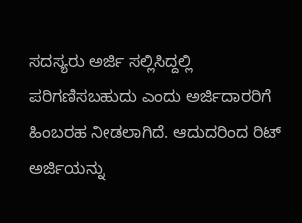ಸದಸ್ಯರು ಅರ್ಜಿ ಸಲ್ಲಿಸಿದ್ದಲ್ಲಿ ಪರಿಗಣಿಸಬಹುದು ಎಂದು ಅರ್ಜಿದಾರರಿಗೆ ಹಿಂಬರಹ ನೀಡಲಾಗಿದೆ. ಆದುದರಿಂದ ರಿಟ್ ಅರ್ಜಿಯನ್ನು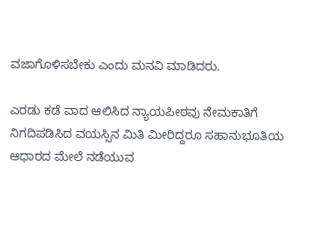ವಜಾಗೊಳಿಸಬೇಕು ಎಂದು ಮನವಿ ಮಾಡಿದರು.

ಎರಡು ಕಡೆ ವಾದ ಆಲಿಸಿದ ನ್ಯಾಯಪೀಠವು ನೇಮಕಾತಿಗೆ ನಿಗದಿಪಡಿಸಿದ ವಯಸ್ಸಿನ ಮಿತಿ ಮೀರಿದ್ದರೂ ಸಹಾನುಭೂತಿಯ ಆಧಾರದ ಮೇಲೆ ನಡೆಯುವ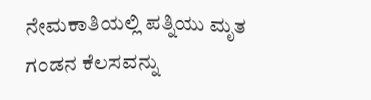ನೇಮಕಾತಿಯಲ್ಲಿ ಪತ್ನಿಯು ಮೃತ ಗಂಡನ ಕೆಲಸವನ್ನು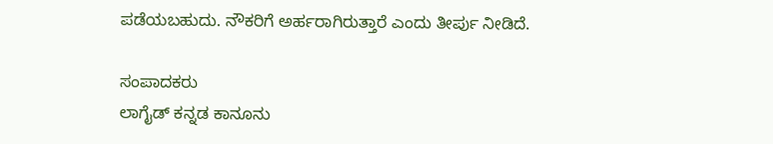ಪಡೆಯಬಹುದು. ನೌಕರಿಗೆ ಅರ್ಹರಾಗಿರುತ್ತಾರೆ ಎಂದು ತೀರ್ಪು ನೀಡಿದೆ.

ಸಂಪಾದಕರು
ಲಾಗೈಡ್ ಕನ್ನಡ‌ ಕಾನೂನು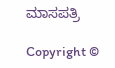ಮಾಸಪತ್ರಿ

Copyright ©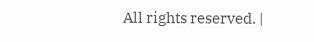All rights reserved. |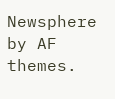Newsphere by AF themes.